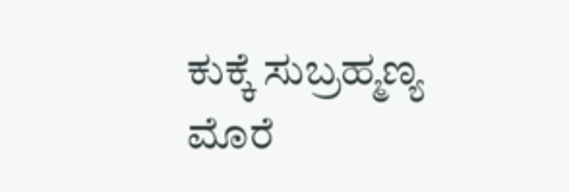ಕುಕ್ಕೆ ಸುಬ್ರಹ್ಮಣ್ಯ ಮೊರೆ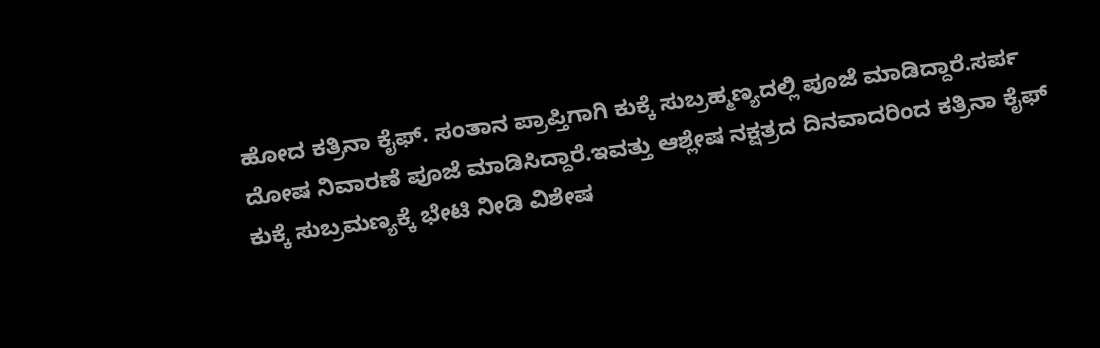ಹೋದ ಕತ್ರಿನಾ ಕೈಫ್. ಸಂತಾನ ಪ್ರಾಪ್ತಿಗಾಗಿ ಕುಕ್ಕೆ ಸುಬ್ರಹ್ಮಣ್ಯದಲ್ಲಿ ಪೂಜೆ ಮಾಡಿದ್ದಾರೆ.ಸರ್ಪ ದೋಷ ನಿವಾರಣೆ ಪೂಜೆ ಮಾಡಿಸಿದ್ದಾರೆ.ಇವತ್ತು ಆಶ್ಲೇಷ ನಕ್ಷತ್ರದ ದಿನವಾದರಿಂದ ಕತ್ರಿನಾ ಕೈಫ್ ಕುಕ್ಕೆ ಸುಬ್ರಮಣ್ಯಕ್ಕೆ ಭೇಟಿ ನೀಡಿ ವಿಶೇಷ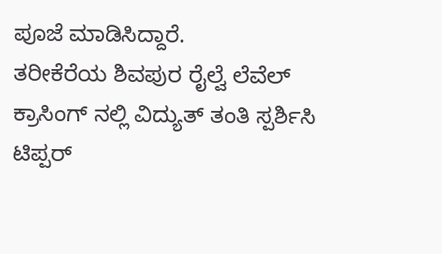ಪೂಜೆ ಮಾಡಿಸಿದ್ದಾರೆ.
ತರೀಕೆರೆಯ ಶಿವಪುರ ರೈಲ್ವೆ ಲೆವೆಲ್ ಕ್ರಾಸಿಂಗ್ ನಲ್ಲಿ ವಿದ್ಯುತ್ ತಂತಿ ಸ್ಪರ್ಶಿಸಿ ಟಿಪ್ಪರ್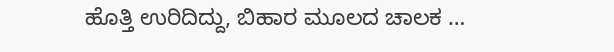ಹೊತ್ತಿ ಉರಿದಿದ್ದು, ಬಿಹಾರ ಮೂಲದ ಚಾಲಕ …